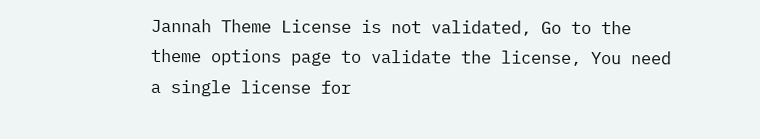Jannah Theme License is not validated, Go to the theme options page to validate the license, You need a single license for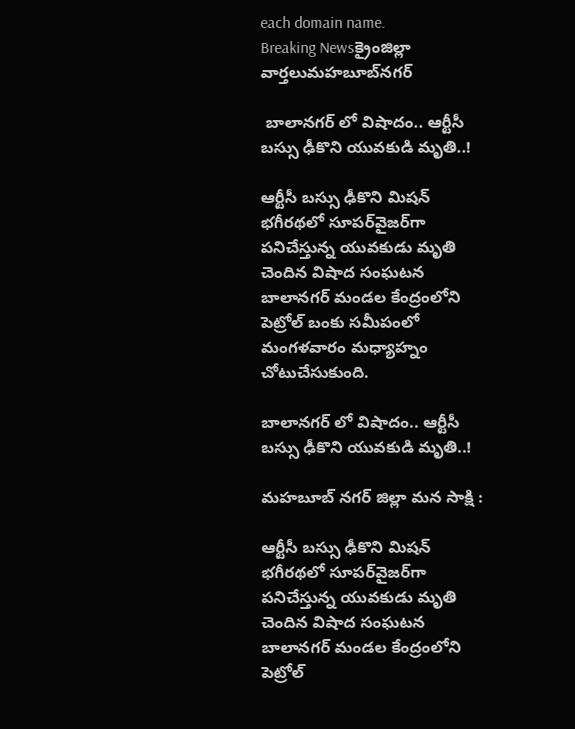each domain name.
Breaking Newsక్రైంజిల్లా వార్తలుమహబూబ్‌నగర్

 బాలానగర్‌ లో విషాదం.. ఆర్టీసీ బస్సు ఢీకొని యువకుడి మృతి..!

ఆర్టీసీ బస్సు ఢీకొని మిషన్‌ భగీరథలో సూపర్‌వైజర్‌గా పనిచేస్తున్న యువకుడు మృతి చెందిన విషాద సంఘటన బాలానగర్‌ మండల కేంద్రంలోని పెట్రోల్‌ బంకు సమీపంలో మంగళవారం మధ్యాహ్నం చోటుచేసుకుంది.

బాలానగర్‌ లో విషాదం.. ఆర్టీసీ బస్సు ఢీకొని యువకుడి మృతి..!

మహబూబ్ నగర్ జిల్లా మన సాక్షి :

ఆర్టీసీ బస్సు ఢీకొని మిషన్‌ భగీరథలో సూపర్‌వైజర్‌గా పనిచేస్తున్న యువకుడు మృతి చెందిన విషాద సంఘటన బాలానగర్‌ మండల కేంద్రంలోని పెట్రోల్‌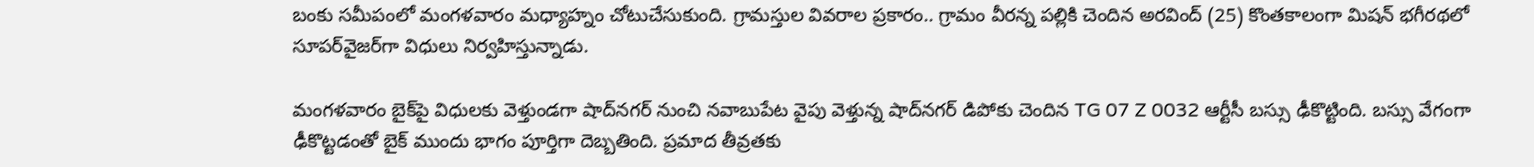బంకు సమీపంలో మంగళవారం మధ్యాహ్నం చోటుచేసుకుంది. గ్రామస్తుల వివరాల ప్రకారం.. గ్రామం వీరన్న పల్లికి చెందిన అరవింద్‌ (25) కొంతకాలంగా మిషన్‌ భగీరథలో సూపర్‌వైజర్‌గా విధులు నిర్వహిస్తున్నాడు.

మంగళవారం బైక్‌పై విధులకు వెళ్తుండగా షాద్‌నగర్‌ నుంచి నవాబుపేట వైపు వెళ్తున్న షాద్‌నగర్‌ డిపోకు చెందిన TG 07 Z 0032 ఆర్టీసీ బస్సు ఢీకొట్టింది. బస్సు వేగంగా ఢీకొట్టడంతో బైక్‌ ముందు భాగం పూర్తిగా దెబ్బతింది. ప్రమాద తీవ్రతకు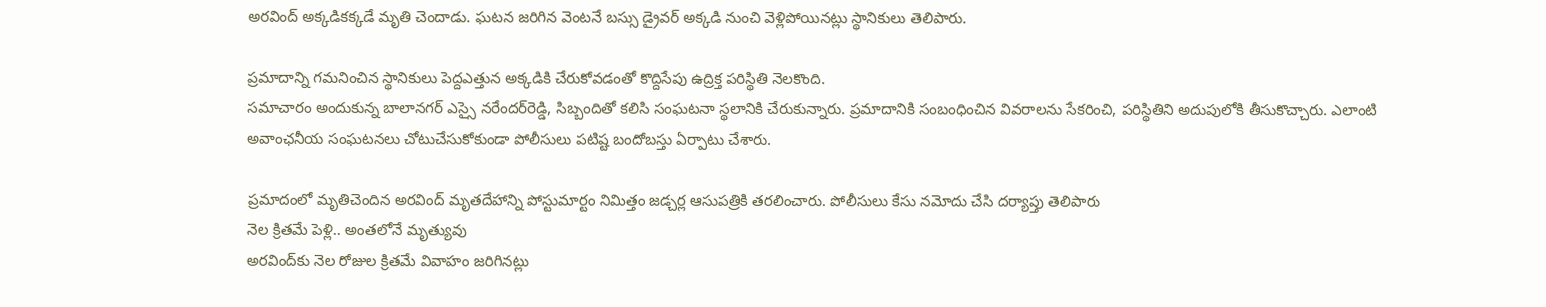అరవింద్‌ అక్కడికక్కడే మృతి చెందాడు. ఘటన జరిగిన వెంటనే బస్సు డ్రైవర్‌ అక్కడి నుంచి వెళ్లిపోయినట్లు స్థానికులు తెలిపారు.

ప్రమాదాన్ని గమనించిన స్థానికులు పెద్దఎత్తున అక్కడికి చేరుకోవడంతో కొద్దిసేపు ఉద్రిక్త పరిస్థితి నెలకొంది.
సమాచారం అందుకున్న బాలానగర్‌ ఎస్సై నరేందర్‌రెడ్డి, సిబ్బందితో కలిసి సంఘటనా స్థలానికి చేరుకున్నారు. ప్రమాదానికి సంబంధించిన వివరాలను సేకరించి, పరిస్థితిని అదుపులోకి తీసుకొచ్చారు. ఎలాంటి అవాంఛనీయ సంఘటనలు చోటుచేసుకోకుండా పోలీసులు పటిష్ట బందోబస్తు ఏర్పాటు చేశారు.

ప్రమాదంలో మృతిచెందిన అరవింద్‌ మృతదేహాన్ని పోస్టుమార్టం నిమిత్తం జడ్చర్ల ఆసుపత్రికి తరలించారు. పోలీసులు కేసు నమోదు చేసి దర్యాప్తు తెలిపారు
నెల క్రితమే పెళ్లి.. అంతలోనే మృత్యువు
అరవింద్‌కు నెల రోజుల క్రితమే వివాహం జరిగినట్లు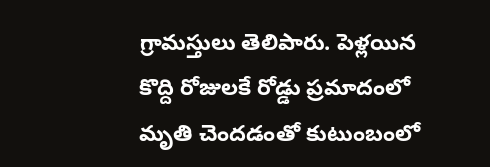గ్రామస్తులు తెలిపారు. పెళ్లయిన కొద్ది రోజులకే రోడ్డు ప్రమాదంలో మృతి చెందడంతో కుటుంబంలో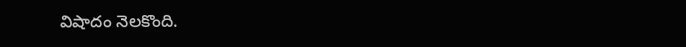విషాదం నెలకొంది.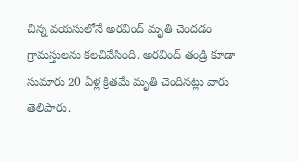చిన్న వయసులోనే అరవింద్‌ మృతి చెందడం గ్రామస్తులను కలచివేసింది. అరవింద్‌ తండ్రి కూడా సుమారు 20 ఏళ్ల క్రితమే మృతి చెందినట్లు వారు తెలిపారు.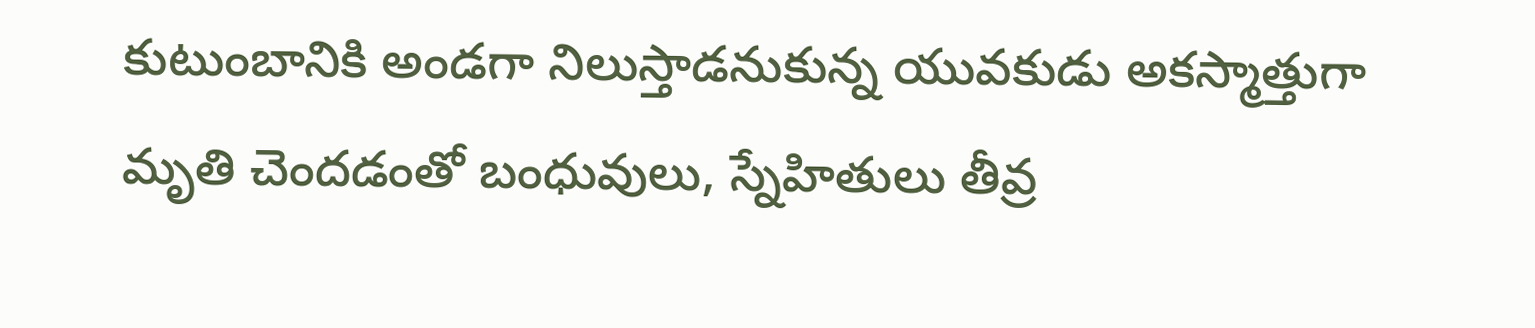కుటుంబానికి అండగా నిలుస్తాడనుకున్న యువకుడు అకస్మాత్తుగా మృతి చెందడంతో బంధువులు, స్నేహితులు తీవ్ర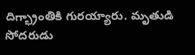దిగ్భ్రాంతికి గురయ్యారు. మృతుడి సోదరుడు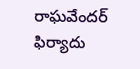రాఘవేందర్ ఫిర్యాదు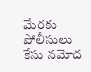మేరకు పోలీసులు కేసు నమోద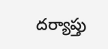దర్యాప్తు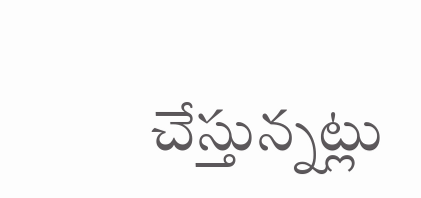చేస్తున్నట్లు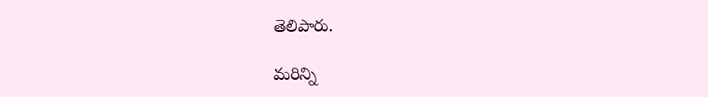తెలిపారు.

మరిన్ని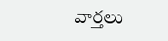వార్తలు